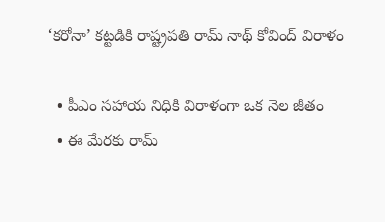‘కరోనా’ కట్టడికి రాష్ట్రపతి రామ్ నాథ్ కోవింద్ విరాళం

  • పీఎం సహాయ నిధికి విరాళంగా ఒక నెల జీతం
  • ఈ మేరకు రామ్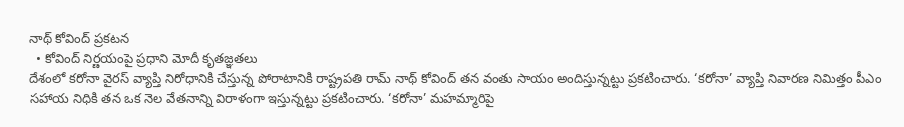నాథ్ కోవింద్ ప్రకటన
  • కోవింద్ నిర్ణయంపై ప్రధాని మోదీ కృతజ్ఞతలు
దేశంలో కరోనా వైరస్ వ్యాప్తి నిరోధానికి చేస్తున్న పోరాటానికి రాష్ట్రపతి రామ్ నాథ్ కోవింద్ తన వంతు సాయం అందిస్తున్నట్టు ప్రకటించారు. ‘కరోనా’ వ్యాప్తి నివారణ నిమిత్తం పీఎం సహాయ నిధికి తన ఒక నెల వేతనాన్ని విరాళంగా ఇస్తున్నట్టు ప్రకటించారు. ‘కరోనా’ మహమ్మారిపై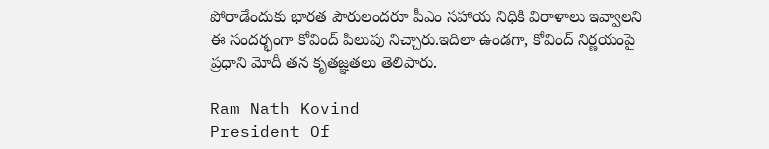పోరాడేందుకు భారత పౌరులందరూ పీఎం సహాయ నిధికి విరాళాలు ఇవ్వాలని ఈ సందర్భంగా కోవింద్ పిలుపు నిచ్చారు.ఇదిలా ఉండగా, కోవింద్ నిర్ణయంపై ప్రధాని మోదీ తన కృతజ్ఞతలు తెలిపారు.

Ram Nath Kovind
President Of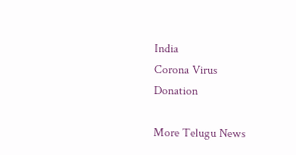India
Corona Virus
Donation

More Telugu News